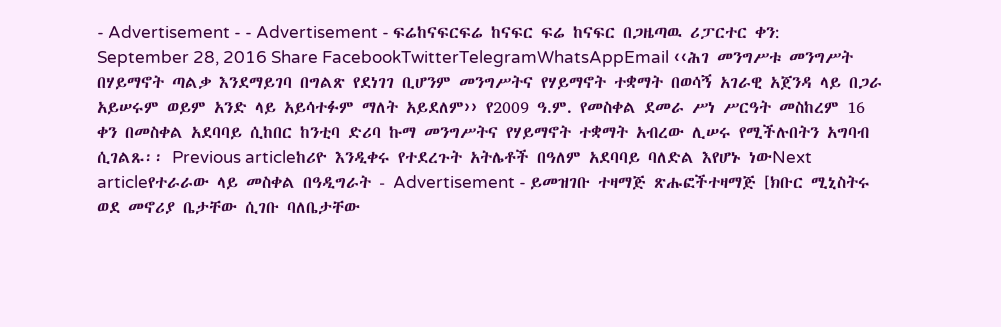- Advertisement - - Advertisement - ፍሬከናፍርፍሬ ከናፍር ፍሬ ከናፍር በጋዜጣዉ ሪፓርተር ቀን: September 28, 2016 Share FacebookTwitterTelegramWhatsAppEmail ‹‹ሕገ መንግሥቱ መንግሥት በሃይማኖት ጣልቃ እንደማይገባ በግልጽ የደነገገ ቢሆንም መንግሥትና የሃይማኖት ተቋማት በወሳኝ አገራዊ አጀንዳ ላይ በጋራ አይሠሩም ወይም አንድ ላይ አይሳተፉም ማለት አይደለም›› የ2009 ዓ.ም. የመስቀል ደመራ ሥነ ሥርዓት መስከረም 16 ቀን በመስቀል አደባባይ ሲከበር ከንቲባ ድሪባ ኩማ መንግሥትና የሃይማኖት ተቋማት አብረው ሊሠሩ የሚችሉበትን አግባብ ሲገልጹ፡፡ Previous articleከሪዮ እንዲቀሩ የተደረጉት አትሌቶች በዓለም አደባባይ ባለድል እየሆኑ ነውNext articleየተራራው ላይ መስቀል በዓዲግራት - Advertisement - ይመዝገቡ ተዛማጅ ጽሑፎችተዛማጅ [ክቡር ሚኒስትሩ ወደ መኖሪያ ቤታቸው ሲገቡ ባለቤታቸው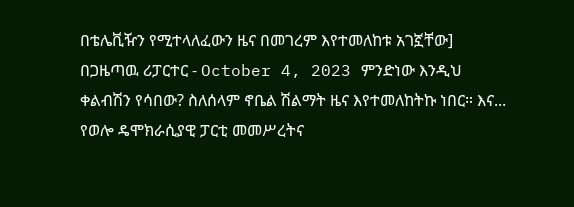በቴሌቪዥን የሚተላለፈውን ዜና በመገረም እየተመለከቱ አገኟቸው] በጋዜጣዉ ሪፓርተር - October 4, 2023 ምንድነው እንዲህ ቀልብሽን የሳበው? ስለሰላም ኖቤል ሽልማት ዜና እየተመለከትኩ ነበር። እና... የወሎ ዴሞክራሲያዊ ፓርቲ መመሥረትና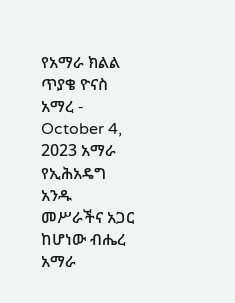የአማራ ክልል ጥያቄ ዮናስ አማረ - October 4, 2023 አማራ የኢሕአዴግ አንዱ መሥራችና አጋር ከሆነው ብሔረ አማራ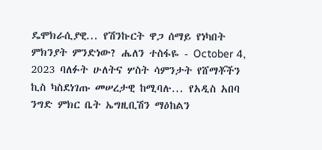ዴሞክራሲያዊ... የሽንኩርት ዋጋ ሰማይ የነካበት ምክንያት ምንድነው? ሔለን ተስፋዬ - October 4, 2023 ባለፉት ሁለትና ሦስት ሳምንታት የሸማቾችን ኪስ ካስደነገጡ መሠረታዊ ከሚባሉ... የአዲስ አበባ ንግድ ምክር ቤት ኤግዚቢሽን ማዕከልን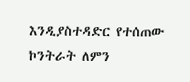እንዲያስተዳድር የተሰጠው ኮንትራት ለምን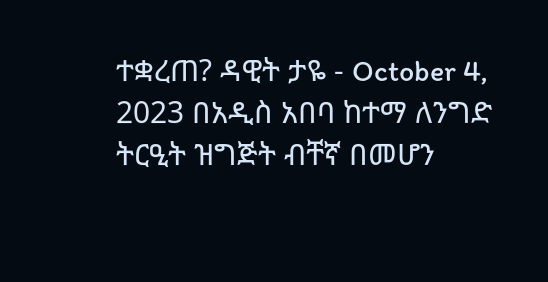ተቋረጠ? ዳዊት ታዬ - October 4, 2023 በአዲስ አበባ ከተማ ለንግድ ትርዒት ዝግጅት ብቸኛ በመሆን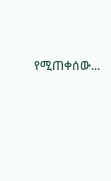የሚጠቀሰው...